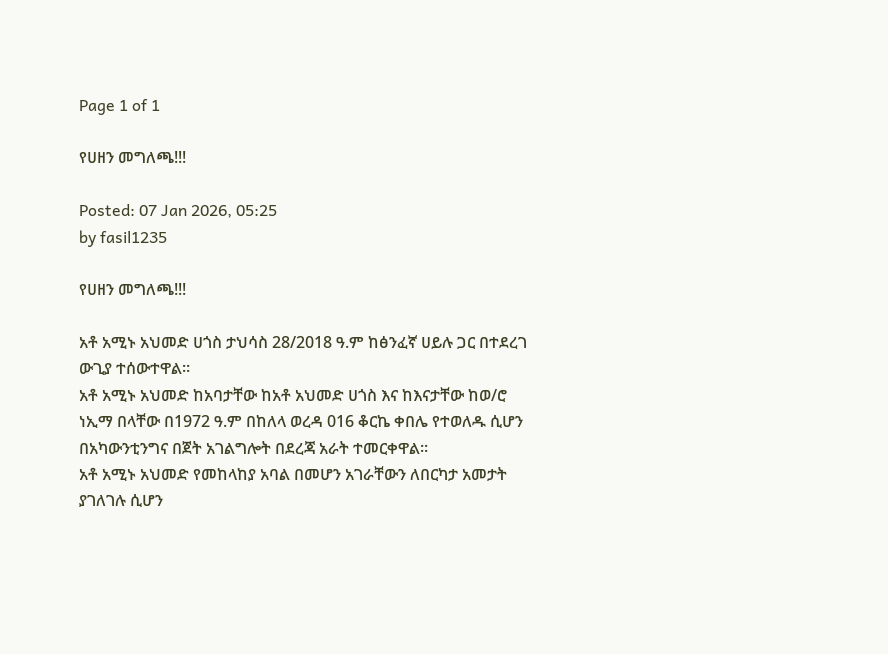Page 1 of 1

የሀዘን መግለጫ!!!

Posted: 07 Jan 2026, 05:25
by fasil1235

የሀዘን መግለጫ!!!

አቶ አሚኑ አህመድ ሀጎስ ታህሳስ 28/2018 ዓ.ም ከፅንፈኛ ሀይሉ ጋር በተደረገ ውጊያ ተሰውተዋል።
አቶ አሚኑ አህመድ ከአባታቸው ከአቶ አህመድ ሀጎስ እና ከእናታቸው ከወ/ሮ ነኢማ በላቸው በ1972 ዓ.ም በከለላ ወረዳ 016 ቆርኬ ቀበሌ የተወለዱ ሲሆን በአካውንቲንግና በጀት አገልግሎት በደረጃ አራት ተመርቀዋል።
አቶ አሚኑ አህመድ የመከላከያ አባል በመሆን አገራቸውን ለበርካታ አመታት ያገለገሉ ሲሆን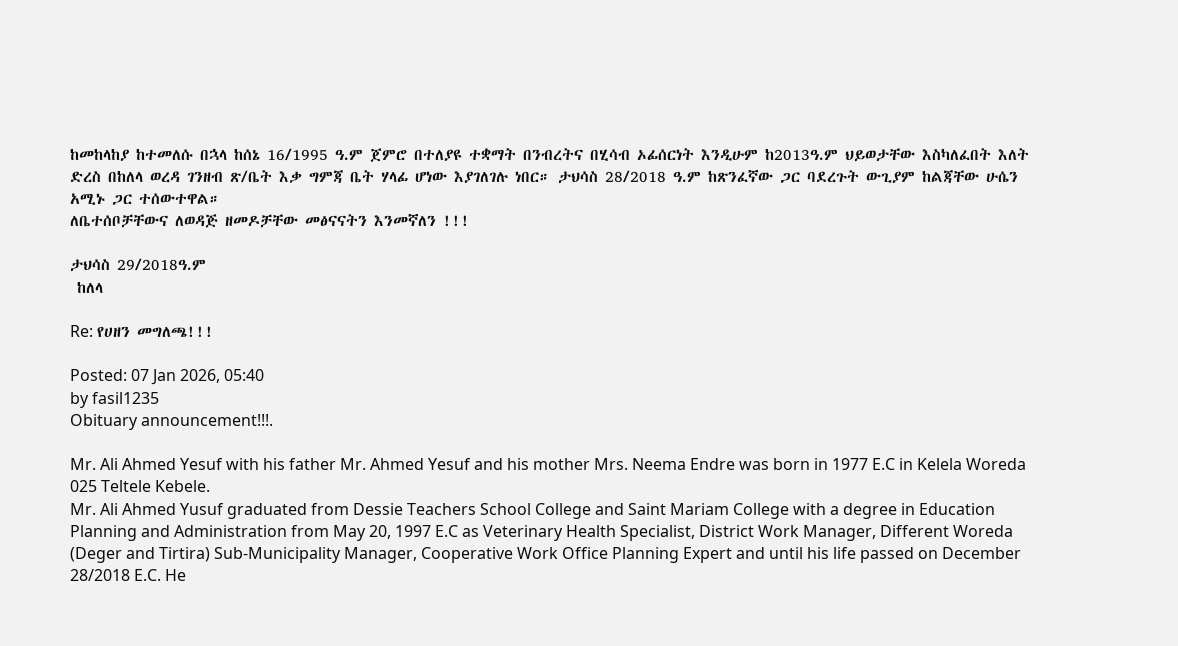ከመከላከያ ከተመለሱ በኋላ ከሰኔ 16/1995 ዓ.ም ጀምሮ በተለያዩ ተቋማት በንብረትና በሂሳብ ኦፊሰርነት እንዲሁም ከ2013ዓ.ም ህይወታቸው እስካለፈበት እለት ድረስ በከለላ ወረዳ ገንዘብ ጽ/ቤት እቃ ግምጃ ቤት ሃላፊ ሆነው እያገለገሉ ነበር። ታህሳስ 28/2018 ዓ.ም ከጽንፈኛው ጋር ባደረጉት ውጊያም ከልጃቸው ሁሴን አሚኑ ጋር ተሰውተዋል።
ለቤተሰቦቻቸውና ለወዳጅ ዘመዶቻቸው መፅናናትን እንመኛለን !!!

ታህሳስ 29/2018ዓ.ም
 ከለላ

Re: የሀዘን መግለጫ!!!

Posted: 07 Jan 2026, 05:40
by fasil1235
Obituary announcement!!!.

Mr. Ali Ahmed Yesuf with his father Mr. Ahmed Yesuf and his mother Mrs. Neema Endre was born in 1977 E.C in Kelela Woreda 025 Teltele Kebele.
Mr. Ali Ahmed Yusuf graduated from Dessie Teachers School College and Saint Mariam College with a degree in Education Planning and Administration from May 20, 1997 E.C as Veterinary Health Specialist, District Work Manager, Different Woreda (Deger and Tirtira) Sub-Municipality Manager, Cooperative Work Office Planning Expert and until his life passed on December 28/2018 E.C. He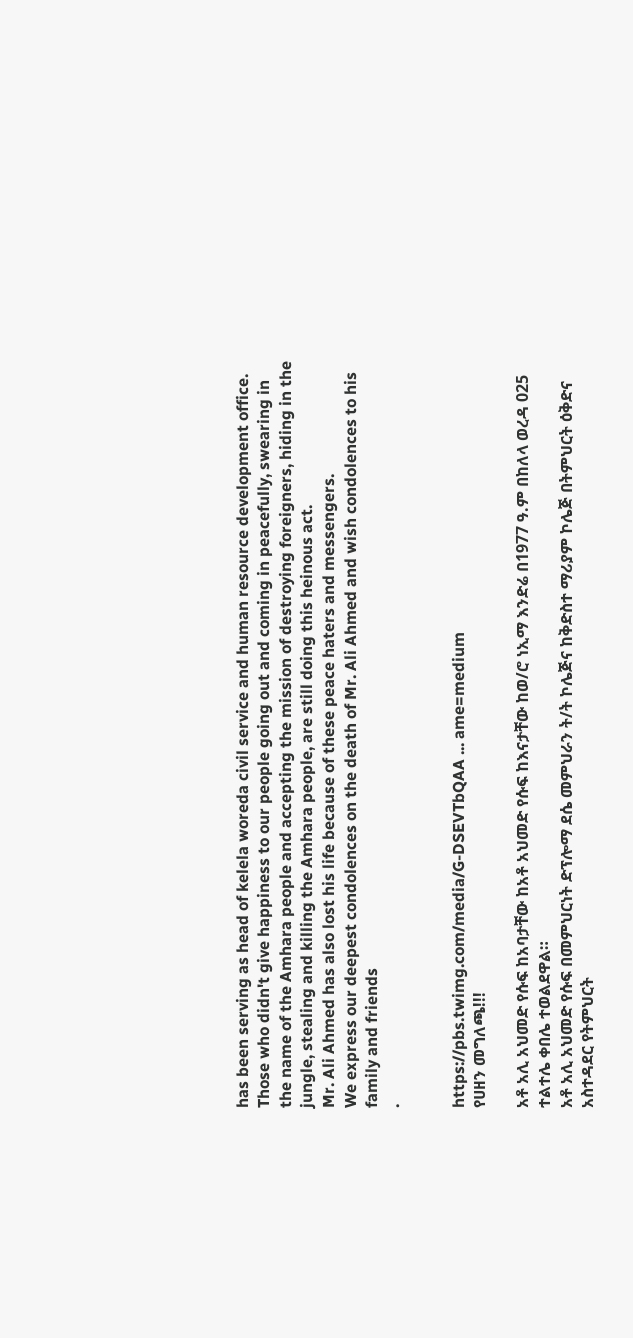has been serving as head of kelela woreda civil service and human resource development office.
Those who didn't give happiness to our people going out and coming in peacefully, swearing in the name of the Amhara people and accepting the mission of destroying foreigners, hiding in the jungle, stealing and killing the Amhara people, are still doing this heinous act.
Mr. Ali Ahmed has also lost his life because of these peace haters and messengers.
We express our deepest condolences on the death of Mr. Ali Ahmed and wish condolences to his family and friends
.


https://pbs.twimg.com/media/G-DSEVTbQAA ... ame=medium
የሀዘን መግለጫ!!!

አቶ አሊ አህመድ የሱፍ ከአባታቸው ከአቶ አህመድ የሱፍ ከእናታቸው ከወ/ሮ ነኢማ እንድሬ በ1977 ዓ.ም በከለላ ወረዳ 025 ተልተሌ ቀበሌ ተወልደዋል።
አቶ አሊ አህመድ የሱፍ በመምህርነት ድፕሎማ ደሴ መምህራን ት/ት ኮሌጅና ከቅድስተ ማሪያም ኮሌጅ በትምህርት ዕቅድና አስተዳደር የትምህርት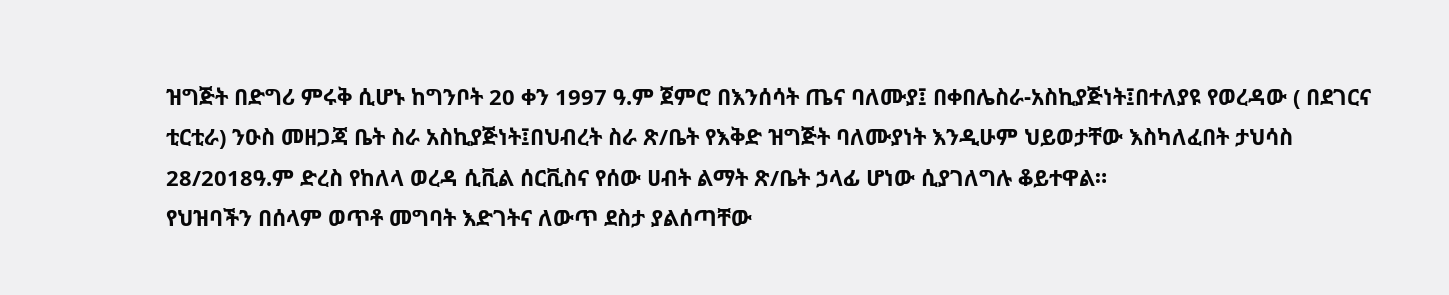ዝግጅት በድግሪ ምሩቅ ሲሆኑ ከግንቦት 20 ቀን 1997 ዓ.ም ጀምሮ በእንሰሳት ጤና ባለሙያ፤ በቀበሌስራ-አስኪያጅነት፤በተለያዩ የወረዳው ( በደገርና ቲርቲራ) ንዑስ መዘጋጃ ቤት ስራ አስኪያጅነት፤በህብረት ስራ ጽ/ቤት የእቅድ ዝግጅት ባለሙያነት እንዲሁም ህይወታቸው እስካለፈበት ታህሳስ 28/2018ዓ.ም ድረስ የከለላ ወረዳ ሲቪል ሰርቪስና የሰው ሀብት ልማት ጽ/ቤት ኃላፊ ሆነው ሲያገለግሉ ቆይተዋል።
የህዝባችን በሰላም ወጥቶ መግባት እድገትና ለውጥ ደስታ ያልሰጣቸው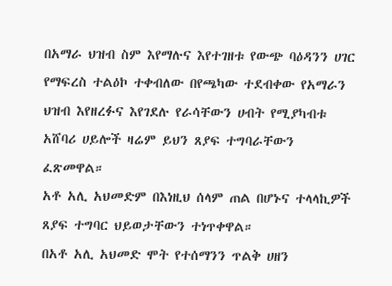በአማራ ህዝብ ስም እየማሉና እየተገዘቱ የውጭ ባዕዳንን ሀገር የማፍረስ ተልዕኮ ተቀብለው በየጫካው ተደብቀው የአማራን ህዝብ እየዘረፉና እየገደሉ የራሳቸውን ሀብት የሚያካብቱ አሸባሪ ሀይሎች ዛሬም ይህን ጸያፍ ተግባራቸውን ፈጽመዋል።
አቶ አሊ አህመድም በእነዚህ ሰላም ጠል በሆኑና ተላላኪዎች ጸያፍ ተግባር ህይወታቸውን ተነጥቀዋል።
በአቶ አሊ አህመድ ሞት የተሰማንን ጥልቅ ሀዘን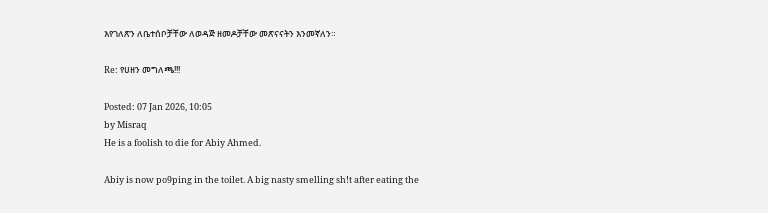እየገለጽን ለቤተሰቦቻቸው ለወዳጅ ዘመዶቻቸው መጽናናትን እንመኛለን።

Re: የሀዘን መግለጫ!!!

Posted: 07 Jan 2026, 10:05
by Misraq
He is a foolish to die for Abiy Ahmed.

Abiy is now po9ping in the toilet. A big nasty smelling sh!t after eating the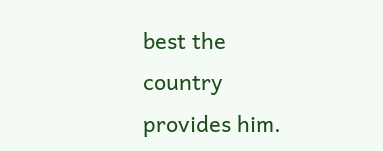best the country provides him.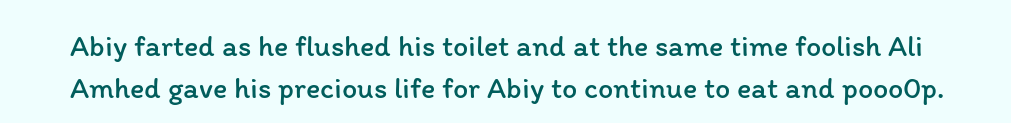Abiy farted as he flushed his toilet and at the same time foolish Ali Amhed gave his precious life for Abiy to continue to eat and pooo0p.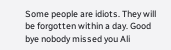Some people are idiots. They will be forgotten within a day. Good bye nobody missed you Ali